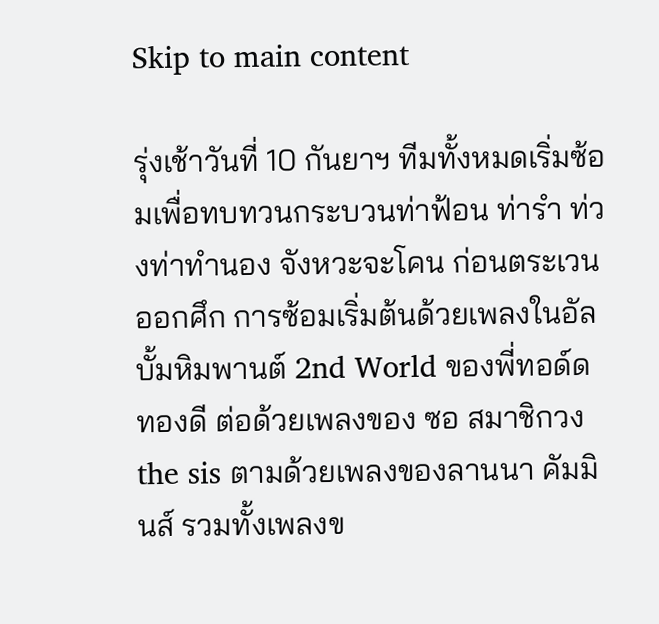Skip to main content

รุ่งเช้าวันที่ 10 กันยาฯ ทีมทั้งหมดเริ่มซ้อมเพื่อทบทวนกระบวนท่าฟ้อน ท่ารำ ท่วงท่าทำนอง จังหวะจะโคน ก่อนตระเวนออกศึก การซ้อมเริ่มต้นด้วยเพลงในอัลบั้มหิมพานต์ 2nd World ของพี่ทอด์ด ทองดี ต่อด้วยเพลงของ ซอ สมาชิกวง the sis ตามด้วยเพลงของลานนา คัมมินส์ รวมทั้งเพลงข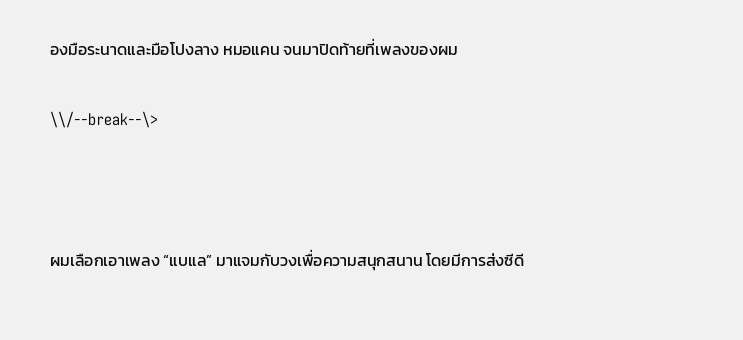องมือระนาดและมือโปงลาง หมอแคน จนมาปิดท้ายที่เพลงของผม

\\/--break--\>



ผมเลือกเอาเพลง “แบแล” มาแจมกับวงเพื่อความสนุกสนาน โดยมีการส่งซีดี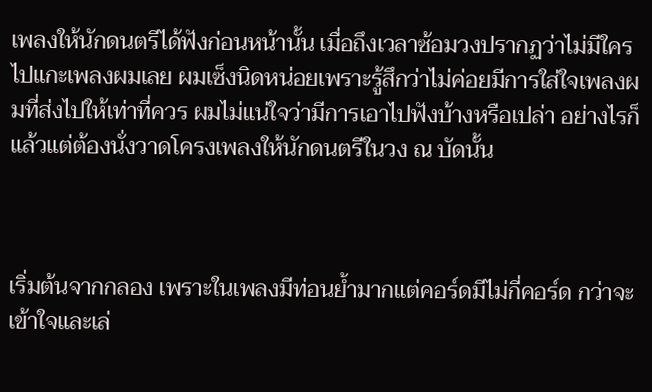เพลงให้นักดนตรีได้ฟังก่อนหน้านั้น เมื่อถึงเวลาซ้อมวงปรากฏว่าไม่มีใครไปแกะเพลงผมเลย ผมเซ็งนิดหน่อยเพราะรู้สึกว่าไม่ค่อยมีการใส่ใจเพลงผมที่ส่งไปให้เท่าที่ควร ผมไม่แน่ใจว่ามีการเอาไปฟังบ้างหรือเปล่า อย่างไรก็แล้วแต่ต้องนั่งวาดโครงเพลงให้นักดนตรีในวง ณ บัดนั้น



เริ่มต้นจากกลอง เพราะในเพลงมีท่อนย้ำมากแต่คอร์ดมีไม่กี่คอร์ด กว่าจะเข้าใจและเล่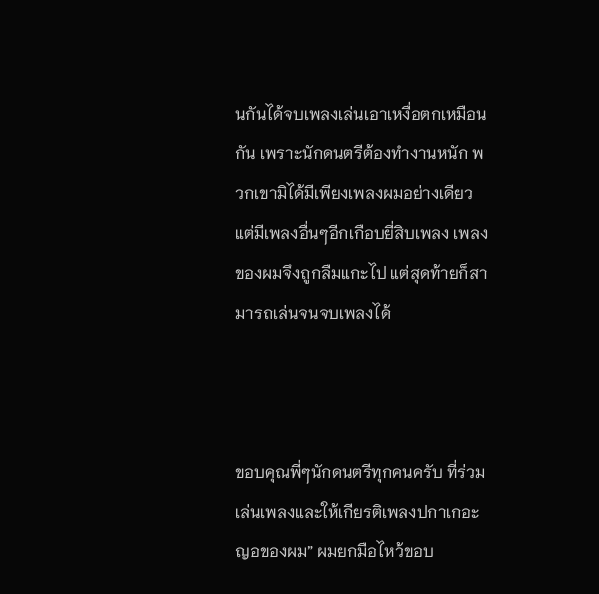นกันได้จบเพลงเล่นเอาเหงื่อตกเหมือนกัน เพราะนักดนตรีต้องทำงานหนัก พวกเขามิได้มีเพียงเพลงผมอย่างเดียว แต่มีเพลงอื่นๆอีกเกือบยี่สิบเพลง เพลงของผมจึงถูกลืมแกะไป แต่สุดท้ายก็สามารถเล่นจนจบเพลงได้



ขอบคุณพี่ๆนักดนตรีทุกคนครับ ที่ร่วมเล่นเพลงและให้เกียรติเพลงปกาเกอะญอของผม” ผมยกมือไหว้ขอบ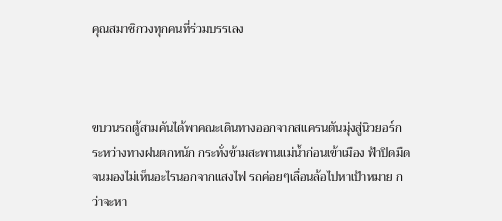คุณสมาชิกวงทุกคนที่ร่วมบรรเลง



ขบวนรถตู้สามคันได้พาคณะเดินทางออกจากสแครนตันมุ่งสู่นิวยอร์ก ระหว่างทางฝนตกหนัก กระทั่งข้ามสะพานแม่น้ำก่อนเข้าเมือง ฟ้าปิดมืดจนมองไม่เห็นอะไรนอกจากแสงไฟ รถค่อยๆเลื่อนล้อไปหาเป้าหมาย กว่าจะหา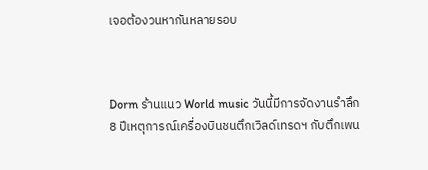เจอต้องวนหากันหลายรอบ



Dorm ร้านแนว World music วันนี้มีการจัดงานรำลึก 8 ปีเหตุการณ์เครื่องบินชนตึกเวิลด์เทรดฯ กับตึกเพน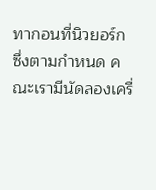ทากอนที่นิวยอร์ก ซึ่งตามกำหนด คณะเรามีนัดลองเครื่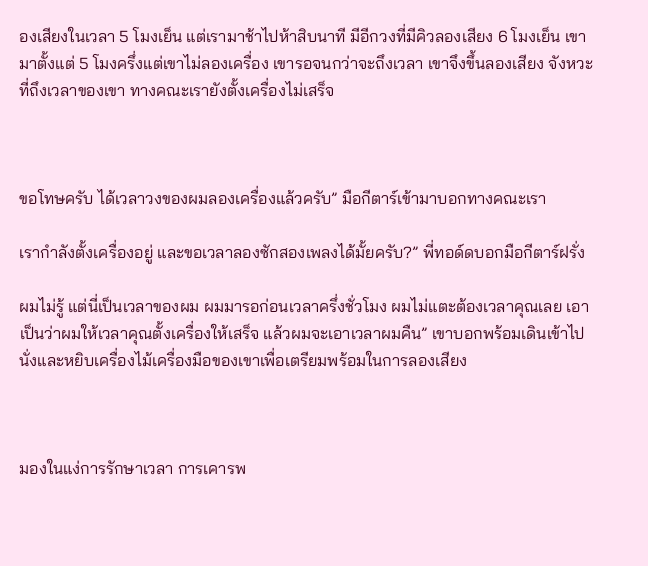องเสียงในเวลา 5 โมงเย็น แต่เรามาช้าไปห้าสิบนาที มีอีกวงที่มีคิวลองเสียง 6 โมงเย็น เขามาตั้งแต่ 5 โมงครึ่งแต่เขาไม่ลองเครื่อง เขารอจนกว่าจะถึงเวลา เขาจึงขึ้นลองเสียง จังหวะที่ถึงเวลาของเขา ทางคณะเรายังตั้งเครื่องไม่เสร็จ



ขอโทษครับ ได้เวลาวงของผมลองเครื่องแล้วครับ” มือกีตาร์เข้ามาบอกทางคณะเรา

เรากำลังตั้งเครื่องอยู่ และขอเวลาลองซักสองเพลงได้มั้ยครับ?” พี่ทอด์ดบอกมือกีตาร์ฝรั่ง

ผมไม่รู้ แต่นี่เป็นเวลาของผม ผมมารอก่อนเวลาครึ่งชั่วโมง ผมไม่แตะต้องเวลาคุณเลย เอาเป็นว่าผมให้เวลาคุณตั้งเครื่องให้เสร็จ แล้วผมจะเอาเวลาผมคืน” เขาบอกพร้อมเดินเข้าไปนั่งและหยิบเครื่องไม้เครื่องมือของเขาเพื่อเตรียมพร้อมในการลองเสียง



มองในแง่การรักษาเวลา การเคารพ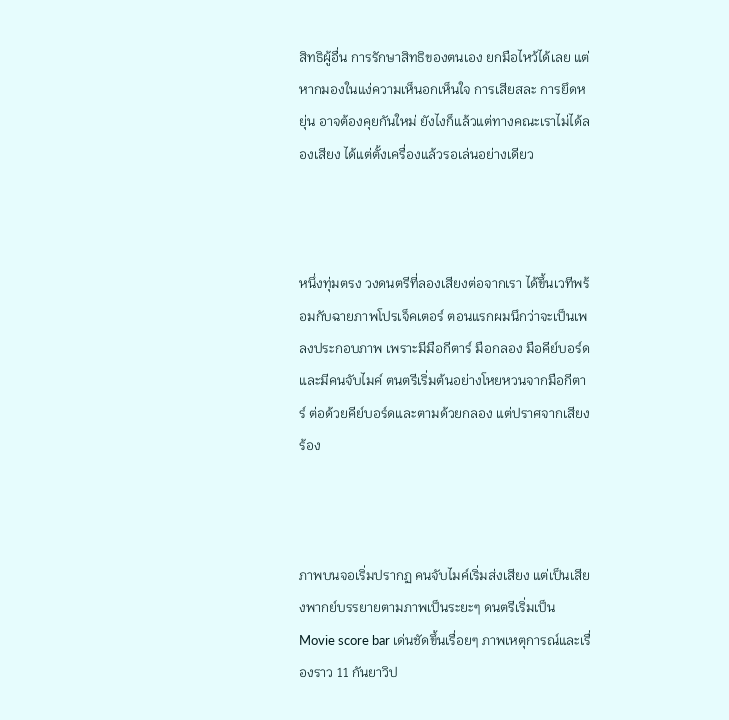สิทธิผู้อื่น การรักษาสิทธิของตนเอง ยกมือไหว้ได้เลย แต่หากมองในแง่ความเห็นอกเห็นใจ การเสียสละ การยึดหยุ่น อาจต้องคุยกันใหม่ ยังไงก็แล้วแต่ทางคณะเราไม่ได้ลองเสียง ได้แต่ตั้งเครื่องแล้วรอเล่นอย่างเดียว



หนึ่งทุ่มตรง วงดนตรีที่ลองเสียงต่อจากเรา ได้ขึ้นเวทีพร้อมกับฉายภาพโปรเจ็คเตอร์ ตอนแรกผมนึกว่าจะเป็นเพลงประกอบภาพ เพราะมีมือกีตาร์ มือกลอง มือคีย์บอร์ดและมีคนจับไมค์ ตนตรีเริ่มต้นอย่างโหยหวนจากมือกีตาร์ ต่อด้วยคีย์บอร์ดและตามด้วยกลอง แต่ปราศจากเสียงร้อง



ภาพบนจอเริ่มปรากฏ คนจับไมค์เริ่มส่งเสียง แต่เป็นเสียงพากย์บรรยายตามภาพเป็นระยะๆ ดนตรีเริ่มเป็น Movie score bar เด่นชัดขึ้นเรื่อยๆ ภาพเหตุการณ์และเรื่องราว 11 กันยาวิป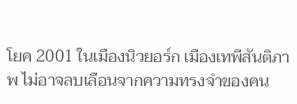โยค 2001 ในเมืองนิวยอร์ก เมืองเทพีสันติภาพ ไม่อาจลบเลือนจากความทรงจำของคน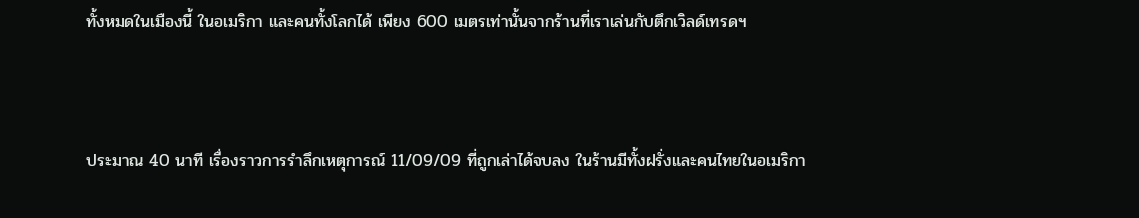ทั้งหมดในเมืองนี้ ในอเมริกา และคนทั้งโลกได้ เพียง 600 เมตรเท่านั้นจากร้านที่เราเล่นกับตึกเวิลด์เทรดฯ



ประมาณ 40 นาที เรื่องราวการรำลึกเหตุการณ์ 11/09/09 ที่ถูกเล่าได้จบลง ในร้านมีทั้งฝรั่งและคนไทยในอเมริกา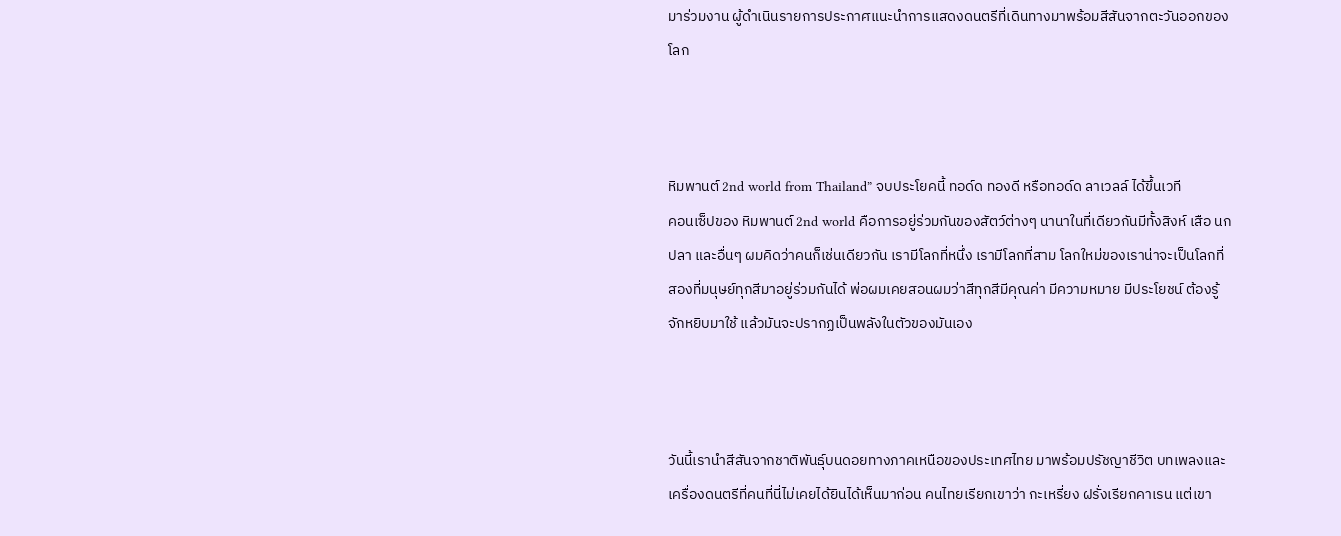มาร่วมงาน ผู้ดำเนินรายการประกาศแนะนำการแสดงดนตรีที่เดินทางมาพร้อมสีสันจากตะวันออกของโลก



หิมพานต์ 2nd world from Thailand” จบประโยคนี้ ทอด์ด ทองดี หรือทอด์ด ลาเวลล์ ได้ขึ้นเวที
คอนเซ็ปของ หิมพานต์ 2nd world คือการอยู่ร่วมกันของสัตว์ต่างๆ นานาในที่เดียวกันมีทั้งสิงห์ เสือ นก ปลา และอื่นๆ ผมคิดว่าคนก็เช่นเดียวกัน เรามีโลกที่หนึ่ง เรามีโลกที่สาม โลกใหม่ของเราน่าจะเป็นโลกที่สองที่มนุษย์ทุกสีมาอยู่ร่วมกันได้ พ่อผมเคยสอนผมว่าสีทุกสีมีคุณค่า มีความหมาย มีประโยชน์ ต้องรู้จักหยิบมาใช้ แล้วมันจะปรากฏเป็นพลังในตัวของมันเอง



วันนี้เรานำสีสันจากชาติพันธุ์บนดอยทางภาคเหนือของประเทศไทย มาพร้อมปรัชญาชีวิต บทเพลงและเครื่องดนตรีที่คนที่นี่ไม่เคยได้ยินได้เห็นมาก่อน คนไทยเรียกเขาว่า กะเหรี่ยง ฝรั่งเรียกคาเรน แต่เขา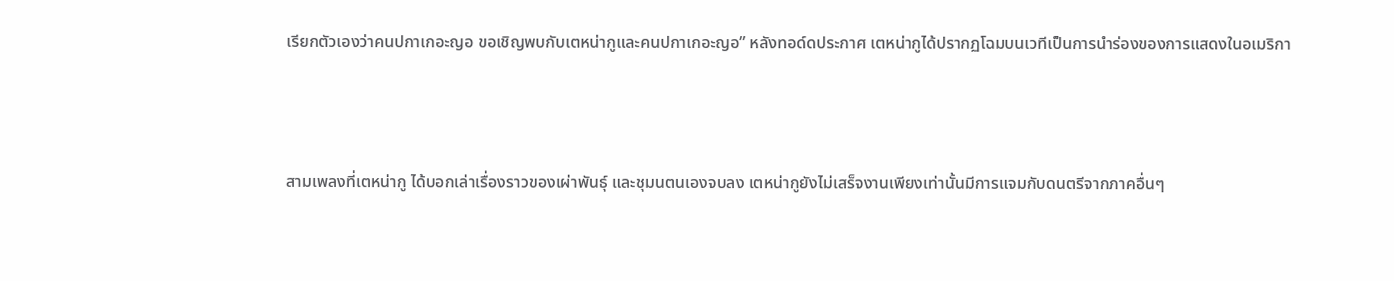เรียกตัวเองว่าคนปกาเกอะญอ ขอเชิญพบกับเตหน่ากูและคนปกาเกอะญอ” หลังทอด์ดประกาศ เตหน่ากูได้ปรากฏโฉมบนเวทีเป็นการนำร่องของการแสดงในอเมริกา



สามเพลงที่เตหน่ากู ได้บอกเล่าเรื่องราวของเผ่าพันธุ์ และชุมนตนเองจบลง เตหน่ากูยังไม่เสร็จงานเพียงเท่านั้นมีการแจมกับดนตรีจากภาคอื่นๆ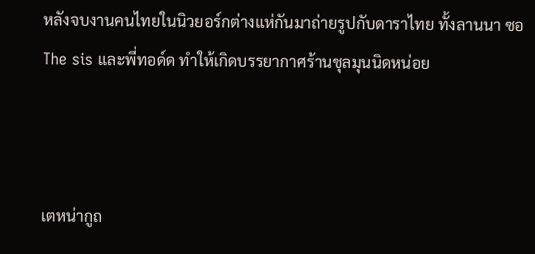หลังจบงานคนไทยในนิวยอร์กต่างแห่กันมาถ่ายรูปกับดาราไทย ทั้งลานนา ซอ The sis และพี่ทอด์ด ทำให้เกิดบรรยากาศร้านชุลมุนนิดหน่อย



เตหน่ากูถ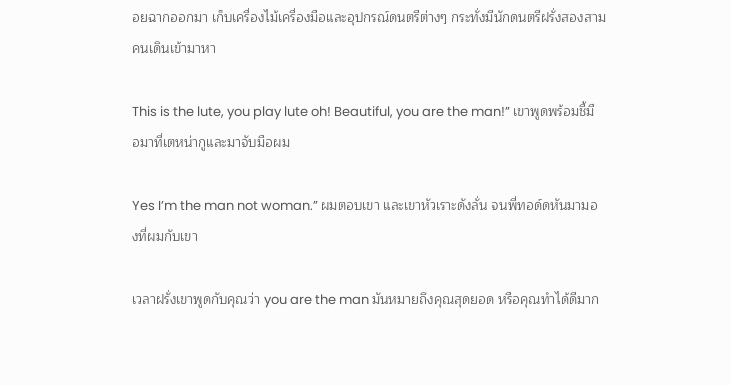อยฉากออกมา เก็บเครื่องไม้เครื่องมือและอุปกรณ์ดนตรีต่างๆ กระทั่งมีนักดนตรีฝรั่งสองสามคนเดินเข้ามาหา

This is the lute, you play lute oh! Beautiful, you are the man!” เขาพูดพร้อมชี้มือมาที่เตหน่ากูและมาจับมือผม

Yes I’m the man not woman.” ผมตอบเขา และเขาหัวเราะดังลั่น จนพี่ทอด์ดหันมามองที่ผมกับเขา

เวลาฝรั่งเขาพูดกับคุณว่า you are the man มันหมายถึงคุณสุดยอด หรือคุณทำได้ดีมาก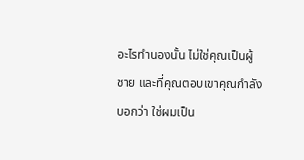อะไรทำนองนั้น ไม่ใช่คุณเป็นผู้ชาย และที่คุณตอบเขาคุณกำลังบอกว่า ใช่ผมเป็น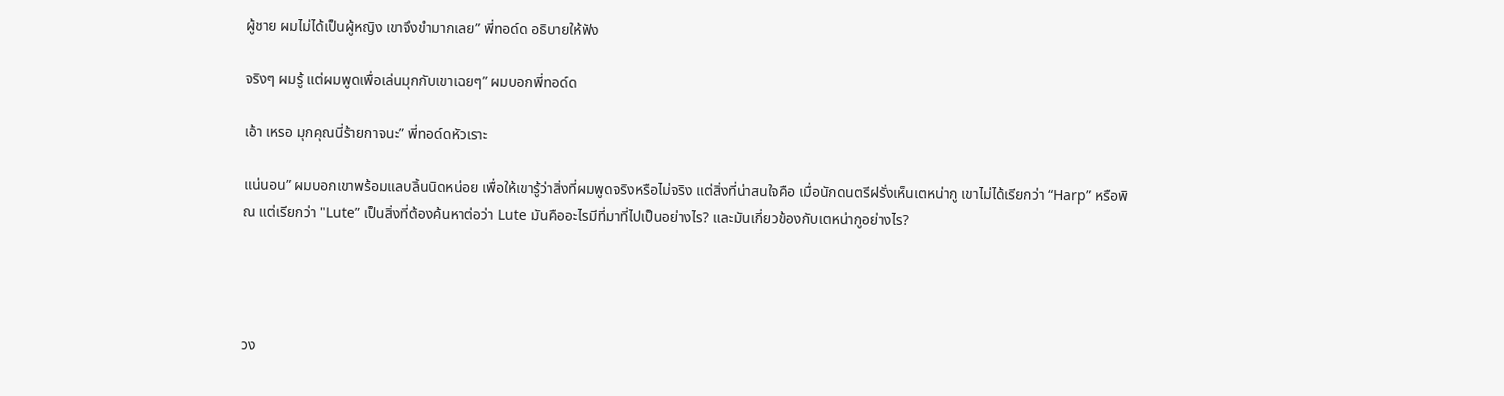ผู้ชาย ผมไม่ได้เป็นผู้หญิง เขาจึงขำมากเลย” พี่ทอด์ด อธิบายให้ฟัง

จริงๆ ผมรู้ แต่ผมพูดเพื่อเล่นมุกกับเขาเฉยๆ” ผมบอกพี่ทอด์ด

เอ้า เหรอ มุกคุณนี่ร้ายกาจนะ” พี่ทอด์ดหัวเราะ

แน่นอน” ผมบอกเขาพร้อมแลบลิ้นนิดหน่อย เพื่อให้เขารู้ว่าสิ่งที่ผมพูดจริงหรือไม่จริง แต่สิ่งที่น่าสนใจคือ เมื่อนักดนตรีฝรั่งเห็นเตหน่ากู เขาไม่ได้เรียกว่า “Harp” หรือพิณ แต่เรียกว่า "Lute” เป็นสิ่งที่ต้องค้นหาต่อว่า Lute มันคืออะไรมีที่มาที่ไปเป็นอย่างไร? และมันเกี่ยวข้องกับเตหน่ากูอย่างไร?




วง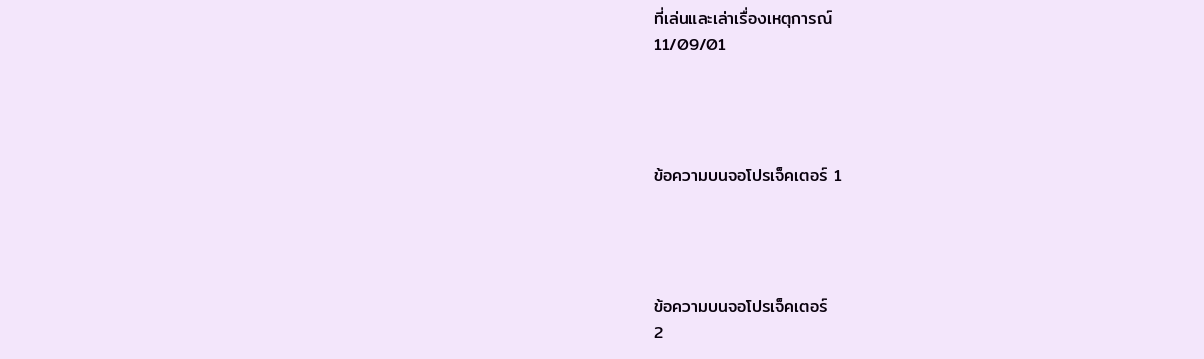ที่เล่นและเล่าเรื่องเหตุการณ์
11/09/01




ข้อความบนจอโปรเจ็คเตอร์ 1




ข้อความบนจอโปรเจ็คเตอร์
2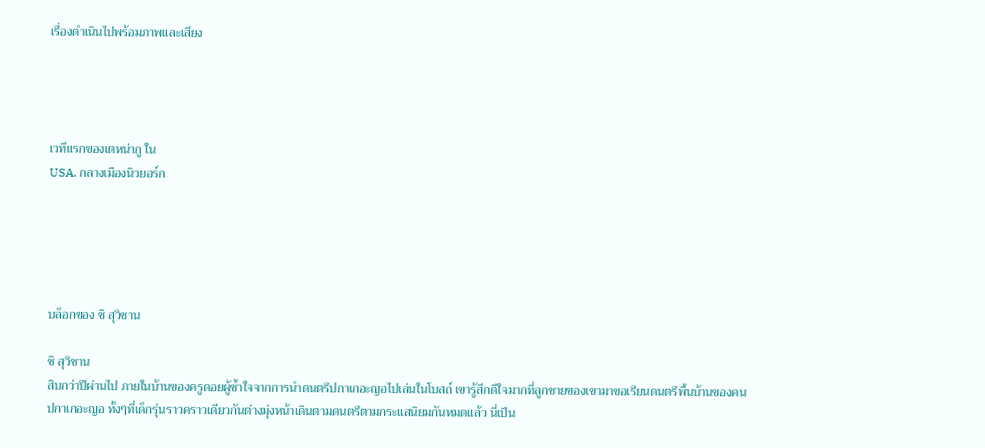เรื่องดำเนินไปพร้อมภาพและเสียง




เวทีแรกของเตหน่ากู ใน
USA. กลางเมืองนิวยอร์ก





บล็อกของ ชิ สุวิชาน

ชิ สุวิชาน
สิบกว่าปีผ่านไป ภายในบ้านของครูดอยผู้ช้ำใจจากการนำดนตรีปกาเกอะญอไปเล่นในโบสถ์ เขารู้สึกดีใจมากที่ลูกชายของเขามาขอเรียนดนตรีพื้นบ้านของคนปกาเกอะญอ ทั้งๆที่เด็กรุ่นราวคราวเดียวกันต่างมุ่งหน้าเดินตามดนตรีตามกระแสนิยมกันหมดแล้ว นี่เป็น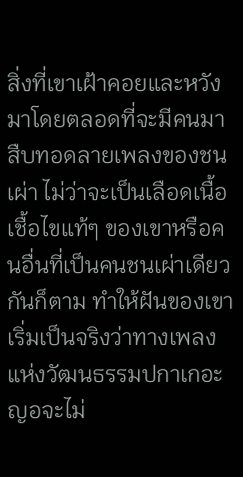สิ่งที่เขาเฝ้าคอยและหวังมาโดยตลอดที่จะมีคนมาสืบทอดลายเพลงของชนเผ่า ไม่ว่าจะเป็นเลือดเนื้อเชื้อไขแท้ๆ ของเขาหรือคนอื่นที่เป็นคนชนเผ่าเดียวกันก็ตาม ทำให้ฝันของเขาเริ่มเป็นจริงว่าทางเพลงแห่งวัฒนธรรมปกาเกอะญอจะไม่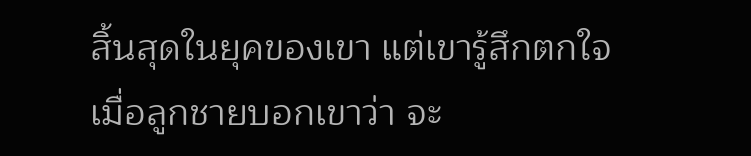สิ้นสุดในยุคของเขา แต่เขารู้สึกตกใจ เมื่อลูกชายบอกเขาว่า จะ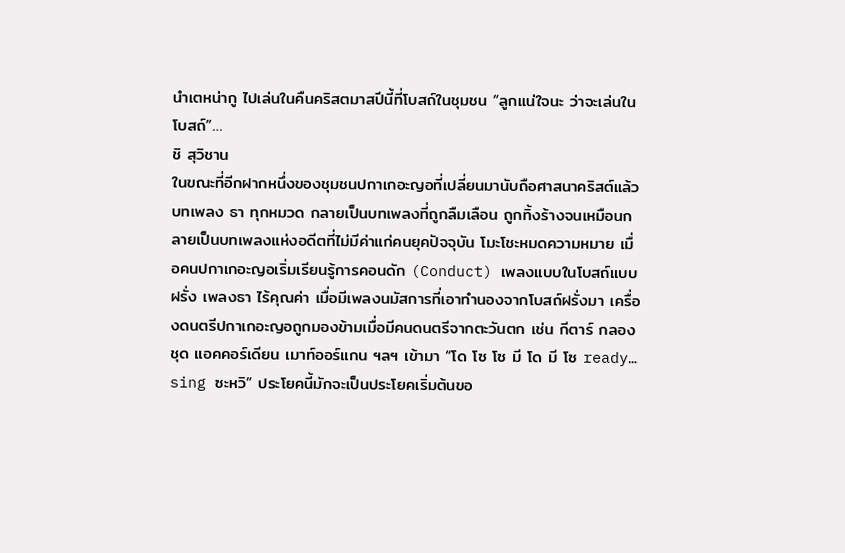นำเตหน่ากู ไปเล่นในคืนคริสตมาสปีนี้ที่โบสถ์ในชุมชน “ลูกแน่ใจนะ ว่าจะเล่นในโบสถ์”…
ชิ สุวิชาน
ในขณะที่อีกฝากหนึ่งของชุมชนปกาเกอะญอที่เปลี่ยนมานับถือศาสนาคริสต์แล้ว บทเพลง ธา ทุกหมวด กลายเป็นบทเพลงที่ถูกลืมเลือน ถูกทิ้งร้างจนเหมือนกลายเป็นบทเพลงแห่งอดีตที่ไม่มีค่าแก่คนยุคปัจจุบัน โมะโชะหมดความหมาย เมื่อคนปกาเกอะญอเริ่มเรียนรู้การคอนดัก (Conduct) เพลงแบบในโบสถ์แบบฝรั่ง เพลงธา ไร้คุณค่า เมื่อมีเพลงนมัสการที่เอาทำนองจากโบสถ์ฝรั่งมา เครื่องดนตรีปกาเกอะญอถูกมองข้ามเมื่อมีคนดนตรีจากตะวันตก เช่น กีตาร์ กลองชุด แอคคอร์เดียน เมาท์ออร์แกน ฯลฯ เข้ามา “โด โซ โซ มี โด มี โซ ready… sing ซะหวิ” ประโยคนี้มักจะเป็นประโยคเริ่มต้นขอ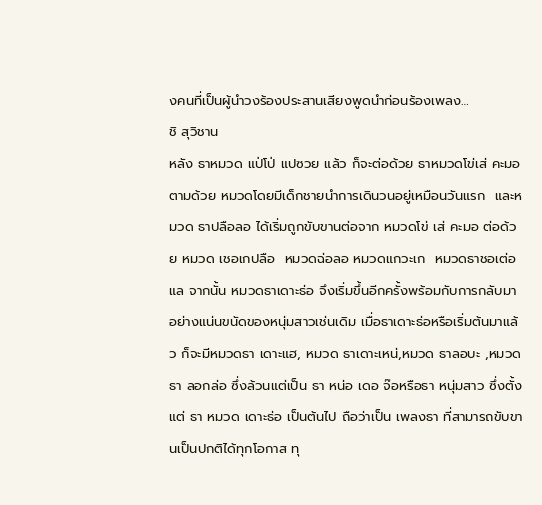งคนที่เป็นผู้นำวงร้องประสานเสียงพูดนำก่อนร้องเพลง…
ชิ สุวิชาน
หลัง ธาหมวด แป่โป่ แปซวย แล้ว ก็จะต่อด้วย ธาหมวดโข่เส่ คะมอ ตามด้วย หมวดโดยมีเด็กชายนำการเดินวนอยู่เหมือนวันแรก  และหมวด ธาปลือลอ ได้เริ่มถูกขับขานต่อจาก หมวดโข่ เส่ คะมอ ต่อด้วย หมวด เชอเกปลือ  หมวดฉ่อลอ หมวดแกวะเก  หมวดธาชอเต่อแล จากนั้น หมวดธาเดาะธ่อ จึงเริ่มขึ้นอีกครั้งพร้อมกับการกลับมาอย่างแน่นขนัดของหนุ่มสาวเช่นเดิม เมื่อธาเดาะธ่อหรือเริ่มต้นมาแล้ว ก็จะมีหมวดธา เดาะแฮ, หมวด ธาเดาะเหน่,หมวด ธาลอบะ ,หมวด ธา ลอกล่อ ซึ่งล้วนแต่เป็น ธา หน่อ เดอ จ๊อหรือธา หนุ่มสาว ซึ่งตั้งแต่ ธา หมวด เดาะธ่อ เป็นต้นไป ถือว่าเป็น เพลงธา ที่สามารถขับขานเป็นปกติได้ทุกโอกาส ทุ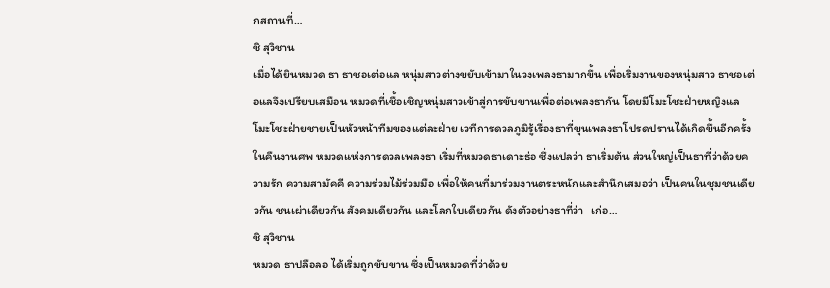กสถานที่…
ชิ สุวิชาน
เมื่อได้ยินหมวด ธา ธาชอเต่อแล หนุ่มสาวต่างขยับเข้ามาในวงเพลงธามากขึ้น เพื่อเริ่มงานของหนุ่มสาว ธาชอเต่อแลจึงเปรียบเสมือน หมวดที่เชื้อเชิญหนุ่มสาวเข้าสู่การขับขานเพื่อต่อเพลงธากัน โดยมีโมะโชะฝ่ายหญิงแลโมะโชะฝ่ายชายเป็นหัวหน้าทีมของแต่ละฝ่าย เวทีการดวลภูมิรู้เรื่องธาที่ขุนเพลงธาโปรดปรานได้เกิดขึ้นอีกครั้งในคืนงานศพ หมวดแห่งการดวลเพลงธา เริ่มที่หมวดธาเดาะธ่อ ซึ่งแปลว่า ธาเริ่มต้น ส่วนใหญ่เป็นธาที่ว่าด้วยความรัก ความสามัคคี ความร่วมไม้ร่วมมือ เพื่อให้คนที่มาร่วมงานตระหนักและสำนึกเสมอว่า เป็นคนในชุมชนเดียวกัน ชนเผ่าเดียวกัน สังคมเดียวกัน และโลกใบเดียวกัน ดังตัวอย่างธาที่ว่า   เก่อ…
ชิ สุวิชาน
หมวด ธาปลือลอ ได้เริ่มถูกขับขาน ซึ่งเป็นหมวดที่ว่าด้วย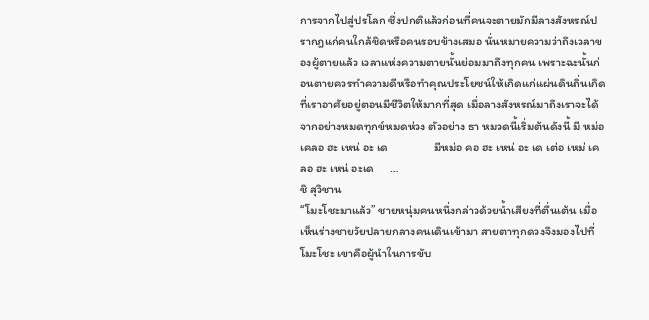การจากไปสู่ปรโลก ซึ่งปกติแล้วก่อนที่คนจะตายมักมีลางสังหรณ์ปรากฎแก่คนใกล้ชิดหรือคนรอบข้างเสมอ นั่นหมายความว่าถึงเวลาของผู้ตายแล้ว เวลาแห่งความตายนั้นย่อมมาถึงทุกคน เพราะฉะนั้นก่อนตายควรทำความดีหรือทำคุณประโยชน์ให้เกิดแก่แผ่นดินถิ่นเกิดที่เราอาศัยอยู่ตอนมีชีวิตให้มากที่สุด เมื่อลางสังหรณ์มาถึงเราจะได้จากอย่างหมดทุกข์หมดห่วง ตัวอย่าง ธา หมวดนี้เริ่มต้นดังนี้ มี หม่อ เคลอ ฮะ เหน่ อะ เด                 มีหม่อ คอ ฮะ เหน่ อะ เด เต่อ เหม่ เคลอ ฮะ เหน่ อะเด      …
ชิ สุวิชาน
“โมะโชะมาแล้ว” ชายหนุ่มคนหนึ่งกล่าวด้วยน้ำเสียงที่ตื่นเต้น เมื่อเห็นร่างชายวัยปลายกลางคนเดินเข้ามา สายตาทุกดวงจึงมองไปที่ โมะโชะ เขาคือผู้นำในการขับ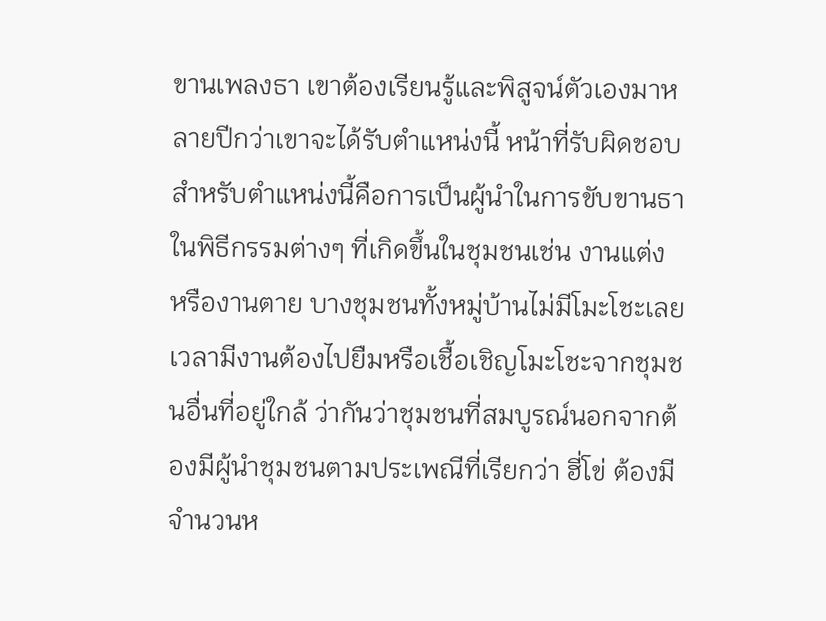ขานเพลงธา เขาต้องเรียนรู้และพิสูจน์ตัวเองมาหลายปีกว่าเขาจะได้รับตำแหน่งนี้ หน้าที่รับผิดชอบสำหรับตำแหน่งนี้คือการเป็นผู้นำในการขับขานธาในพิธีกรรมต่างๆ ที่เกิดขึ้นในชุมชนเช่น งานแต่ง หรืองานตาย บางชุมชนทั้งหมู่บ้านไม่มีโมะโชะเลย เวลามีงานต้องไปยืมหรือเชื้อเชิญโมะโชะจากชุมชนอื่นที่อยู่ใกล้ ว่ากันว่าชุมชนที่สมบูรณ์นอกจากต้องมีผู้นำชุมชนตามประเพณีที่เรียกว่า ฮี่โข่ ต้องมีจำนวนห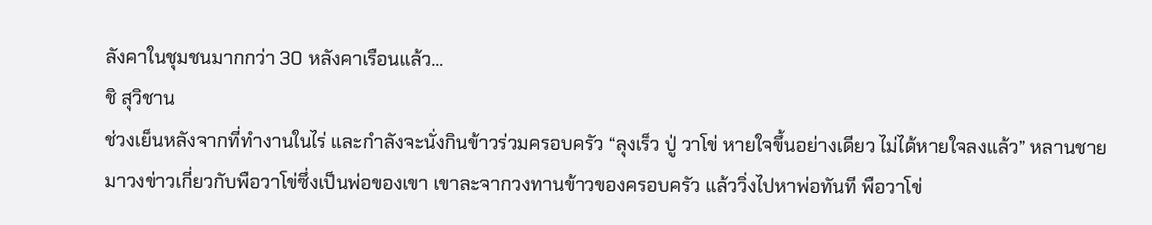ลังคาในชุมชนมากกว่า 30 หลังคาเรือนแล้ว…
ชิ สุวิชาน
ช่วงเย็นหลังจากที่ทำงานในไร่ และกำลังจะนั่งกินข้าวร่วมครอบครัว “ลุงเร็ว ปู่ วาโข่ หายใจขึ้นอย่างเดียว ไม่ได้หายใจลงแล้ว” หลานชายมาวงข่าวเกี่ยวกับพือวาโข่ซึ่งเป็นพ่อของเขา เขาละจากวงทานข้าวของครอบครัว แล้ววิ่งไปหาพ่อทันที พือวาโข่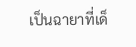เป็นฉายาที่เด็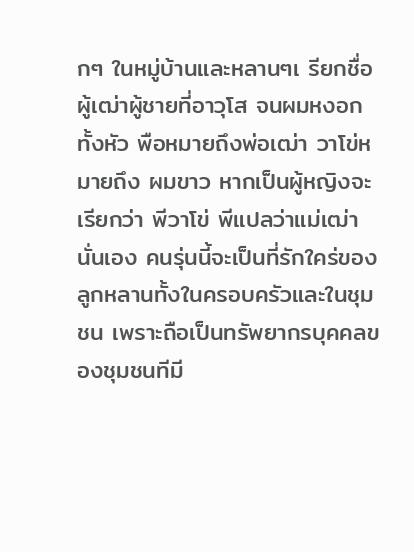กๆ ในหมู่บ้านและหลานๆเ รียกชื่อผู้เฒ่าผู้ชายที่อาวุโส จนผมหงอกทั้งหัว พือหมายถึงพ่อเฒ่า วาโข่หมายถึง ผมขาว หากเป็นผู้หญิงจะเรียกว่า พีวาโข่ พีแปลว่าแม่เฒ่า นั่นเอง คนรุ่นนี้จะเป็นที่รักใคร่ของลูกหลานทั้งในครอบครัวและในชุมชน เพราะถือเป็นทรัพยากรบุคคลของชุมชนทีมี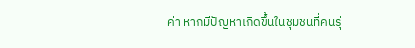ค่า หากมีปัญหาเกิดขึ้นในชุมชนที่คนรุ่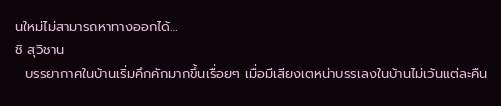นใหม่ไม่สามารถหาทางออกได้…
ชิ สุวิชาน
  บรรยากาศในบ้านเริ่มคึกคักมากขึ้นเรื่อยๆ เมื่อมีเสียงเตหน่าบรรเลงในบ้านไม่เว้นแต่ละคืน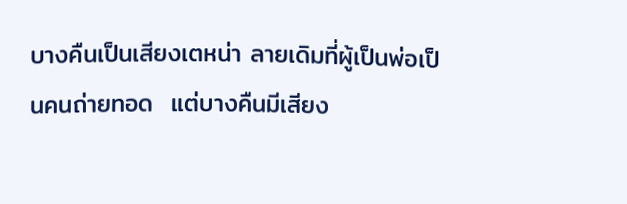บางคืนเป็นเสียงเตหน่า ลายเดิมที่ผู้เป็นพ่อเป็นคนถ่ายทอด  แต่บางคืนมีเสียง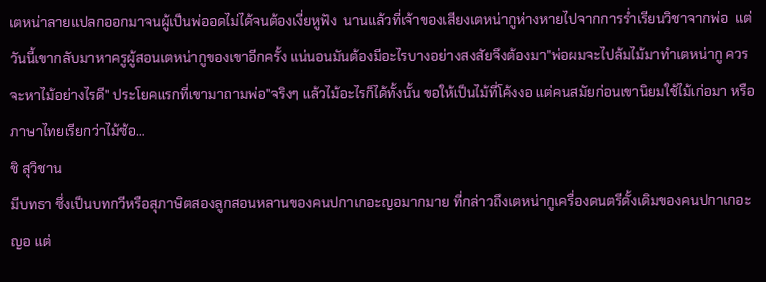เตหน่าลายแปลกออกมาจนผู้เป็นพ่ออดไม่ได้จนต้องเงี่ยหูฟัง  นานแล้วที่เจ้าของเสียงเตหน่ากูห่างหายไปจากการร่ำเรียนวิชาจากพ่อ  แต่วันนี้เขากลับมาหาครูผู้สอนเตหน่ากูของเขาอีกครั้ง แน่นอนมันต้องมีอะไรบางอย่างสงสัยจึงต้องมา"พ่อผมจะไปล้มไม้มาทำเตหน่ากู ควรจะหาไม้อย่างไรดี" ประโยคแรกที่เขามาถามพ่อ"จริงๆ แล้วไม้อะไรก็ได้ทั้งนั้น ขอให้เป็นไม้ที่โค้งงอ แต่คนสมัยก่อนเขานิยมใช้ไม้เก่อมา หรือภาษาไทยเรียกว่าไม้ซ้อ…
ชิ สุวิชาน
มีบทธา ซึ่งเป็นบทกวีหรือสุภาษิตสองลูกสอนหลานของคนปกาเกอะญอมากมาย ที่กล่าวถึงเตหน่ากูเครื่องดนตรีดั้งเดิมของคนปกาเกอะญอ แต่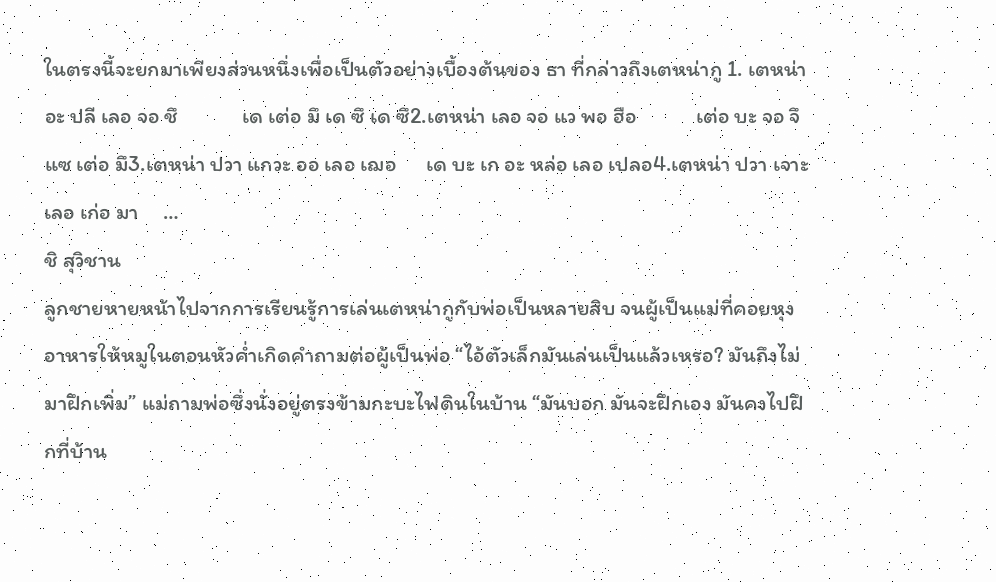ในตรงนี้จะยกมาเพียงส่วนหนึ่งเพื่อเป็นตัวอย่างเบื้องต้นของ ธา ที่กล่าวถึงเตหน่ากู 1. เตหน่า อะ ปลี เลอ จอ ชึ             เด เต่อ มึ เด ซึ เด ซึ2.เตหน่า เลอ จอ แว พอ ฮือ            เต่อ บะ จอ จึ แซ เต่อ มึ3.เตหน่า ปวา แกวะ ออ เลอ เฌอ      เด บะ เก อะ หล่อ เลอ เปลอ4.เตหน่า ปวา เจาะ เลอ เก่อ มา     …
ชิ สุวิชาน
ลูกชายหายหน้าไปจากการเรียนรู้การเล่นเตหน่ากูกับพ่อเป็นหลายสิบ จนผู้เป็นแม่ที่คอยหุงอาหารให้หมูในตอนหัวค่ำเกิดคำถามต่อผู้เป็นพ่อ “ไอ้ตัวเล็กมันเล่นเป็นแล้วเหรอ? มันถึงไม่มาฝึกเพิ่ม” แม่ถามพ่อซึ่งนั่งอยู่ตรงข้ามกะบะไฟดินในบ้าน “มันบอก มันจะฝึกเอง มันคงไปฝึกที่บ้าน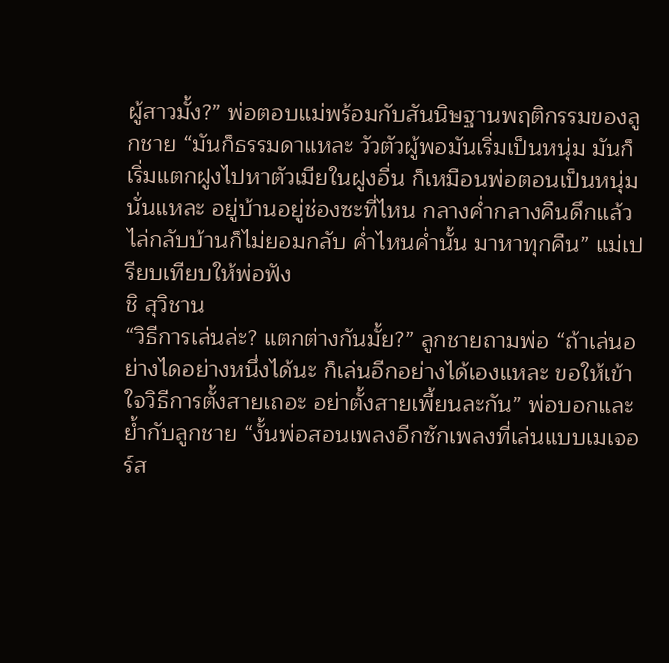ผู้สาวมั้ง?” พ่อตอบแม่พร้อมกับสันนิษฐานพฤติกรรมของลูกชาย “มันก็ธรรมดาแหละ วัวตัวผู้พอมันเริ่มเป็นหนุ่ม มันก็เริ่มแตกฝูงไปหาตัวเมียในฝูงอื่น ก็เหมือนพ่อตอนเป็นหนุ่มนั่นแหละ อยู่บ้านอยู่ช่องซะที่ไหน กลางค่ำกลางคืนดึกแล้วไล่กลับบ้านก็ไม่ยอมกลับ ค่ำไหนค่ำนั้น มาหาทุกคืน” แม่เปรียบเทียบให้พ่อฟัง
ชิ สุวิชาน
“วิธีการเล่นล่ะ? แตกต่างกันมั้ย?” ลูกชายถามพ่อ “ถ้าเล่นอย่างไดอย่างหนึ่งได้นะ ก็เล่นอีกอย่างได้เองแหละ ขอให้เข้าใจวิธีการตั้งสายเถอะ อย่าตั้งสายเพี้ยนละกัน” พ่อบอกและย้ำกับลูกชาย “งั้นพ่อสอนเพลงอีกซักเพลงที่เล่นแบบเมเจอร์ส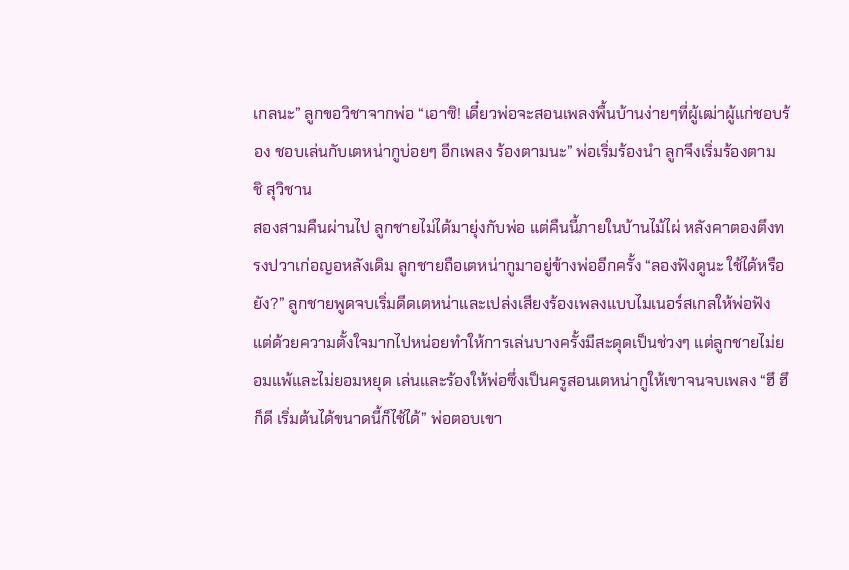เกลนะ” ลูกขอวิชาจากพ่อ “เอาซิ! เดี๋ยวพ่อจะสอนเพลงพื้นบ้านง่ายๆที่ผู้เฒ่าผู้แก่ชอบร้อง ชอบเล่นกับเตหน่ากูบ่อยๆ อีกเพลง ร้องตามนะ” พ่อเริ่มร้องนำ ลูกจึงเริ่มร้องตาม
ชิ สุวิชาน
สองสามคืนผ่านไป ลูกชายไม่ได้มายุ่งกับพ่อ แต่คืนนี้ภายในบ้านไม้ไผ่ หลังคาตองตึงทรงปวาเก่อญอหลังเดิม ลูกชายถือเตหน่ากูมาอยู่ข้างพ่ออีกครั้ง “ลองฟังดูนะ ใช้ได้หรือยัง?” ลูกชายพูดจบเริ่มดีดเตหน่าและเปล่งเสียงร้องเพลงแบบไมเนอร์สเกลให้พ่อฟัง แต่ด้วยความตั้งใจมากไปหน่อยทำให้การเล่นบางครั้งมีสะดุดเป็นช่วงๆ แต่ลูกชายไม่ยอมแพ้และไม่ยอมหยุด เล่นและร้องให้พ่อซึ่งเป็นครูสอนเตหน่ากูให้เขาจนจบเพลง “ฮึ ฮึ ก็ดี เริ่มต้นได้ขนาดนี้ก็ไช้ได้” พ่อตอบเขา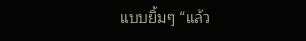แบบยิ้มๆ “แล้ว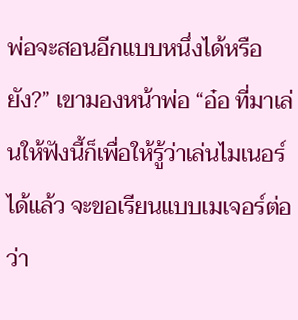พ่อจะสอนอีกแบบหนึ่งได้หรือยัง?” เขามองหน้าพ่อ “อ๋อ ที่มาเล่นให้ฟังนี้ก็เพื่อให้รู้ว่าเล่นไมเนอร์ได้แล้ว จะขอเรียนแบบเมเจอร์ต่อว่า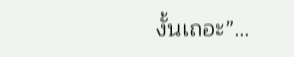งั้นเถอะ”…